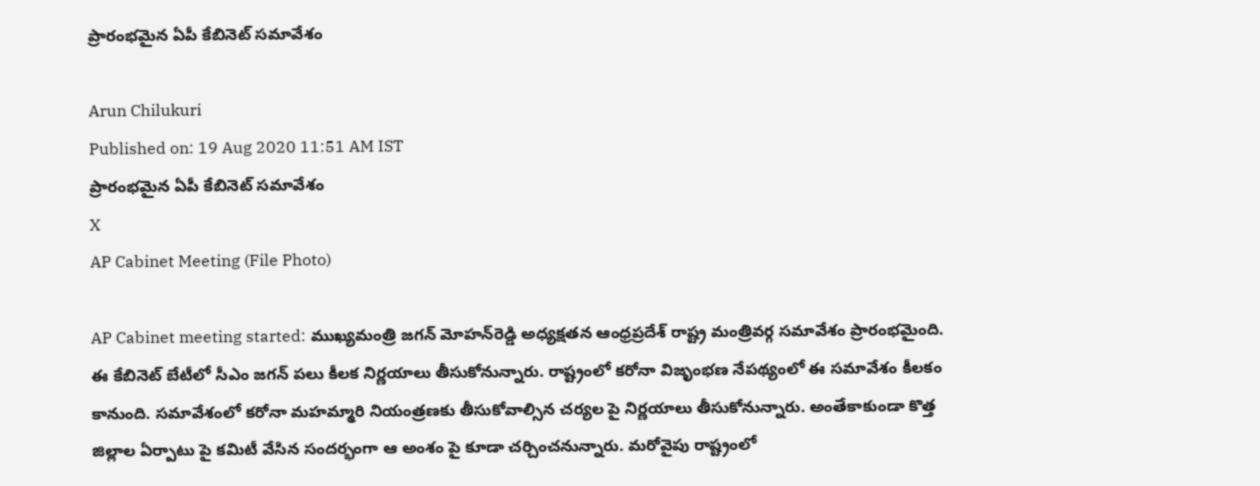ప్రారంభమైన ఏపీ కేబినెట్‌ సమావేశం

Arun Chilukuri
Published on: 19 Aug 2020 11:51 AM IST
ప్రారంభమైన ఏపీ కేబినెట్‌ సమావేశం
X
AP Cabinet Meeting (File Photo)

AP Cabinet meeting started: ముఖ్యమంత్రి జగన్‌ మోహన్‌రెడ్డి అధ్యక్షతన ఆంధ్రప్రదేశ్‌ రాష్ట్ర మంత్రివర్గ సమావేశం ప్రారంభమైంది. ఈ కేబినెట్‌ బేటీలో సీఎం జగన్‌ పలు కీలక నిర్ణయాలు తీసుకోనున్నారు. రాష్ట్రంలో కరోనా విజృంభణ నేపథ్యంలో ఈ సమావేశం కీలకం కానుంది. సమావేశంలో కరోనా మహమ్మారి నియంత్రణకు తీసుకోవాల్సిన చర్యల పై నిర్ణయాలు తీసుకోనున్నారు. అంతేకాకుండా కొత్త జిల్లాల ఏర్పాటు పై కమిటీ వేసిన సందర్భంగా ఆ అంశం పై కూడా చర్చించనున్నారు. మరోవైపు రాష్ట్రంలో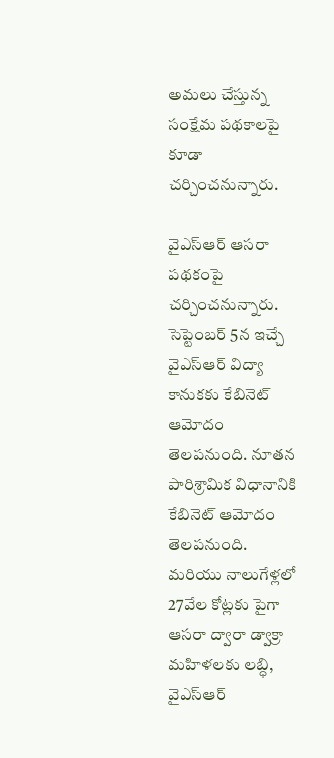అమలు చేస్తున్న సంక్షేమ పథకాలపై కూడా చర్చించనున్నారు.

వైఎస్ఆర్ ఆస‌రా ప‌థ‌కంపై చర్చించనున్నారు. సెప్టెంబ‌ర్ 5న ఇచ్చే వైఎస్ఆర్ విద్యా కానుక‌కు కేబినెట్ ఆమోదం తెలపనుంది. నూత‌న పారిశ్రామిక విధానానికి కేబినెట్‌ ఆమోదం తెలపనుంది. మరియు నాలుగేళ్ల‌లో 27వేల కోట్ల‌కు పైగా ఆస‌రా ద్వారా డ్వాక్రా మ‌హిళ‌ల‌కు ల‌బ్ధి, వైఎస్ఆర్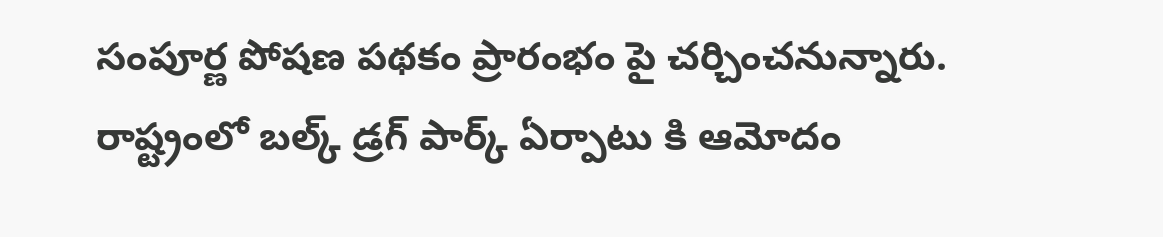సంపూర్ణ పోష‌ణ ప‌థ‌కం ప్రారంభం పై చర్చించనున్నారు. రాష్ట్రంలో బల్క్ డ్రగ్ పార్క్ ఏర్పాటు కి ఆమోదం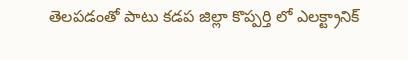తెలపడంతో పాటు కడప జిల్లా కొప్పర్తి లో ఎలక్ట్రానిక్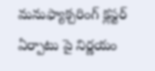మనుఫ్యాక్చరింగ్ క్లస్టర్ ఏర్పాటు పై నిర్ణయం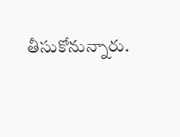తీసుకోనున్నారు.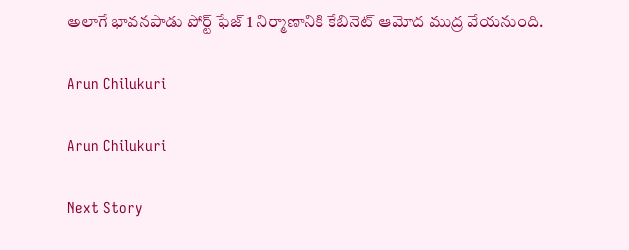అలాగే భావనపాడు పోర్ట్ ఫేజ్ 1 నిర్మాణానికి కేబినెట్‌ ఆమోద ముద్ర వేయనుంది.

Arun Chilukuri

Arun Chilukuri

Next Story